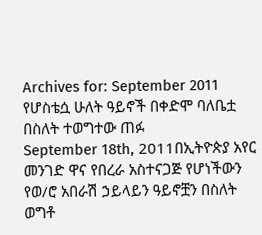Archives for: September 2011
የሆስቴሷ ሁለት ዓይኖች በቀድሞ ባለቤቷ በስለት ተወግተው ጠፉ
September 18th, 2011በኢትዮጵያ አየር መንገድ ዋና የበረራ አስተናጋጅ የሆነችውን የወ/ሮ አበራሽ ኃይላይን ዓይኖቿን በስለት ወግቶ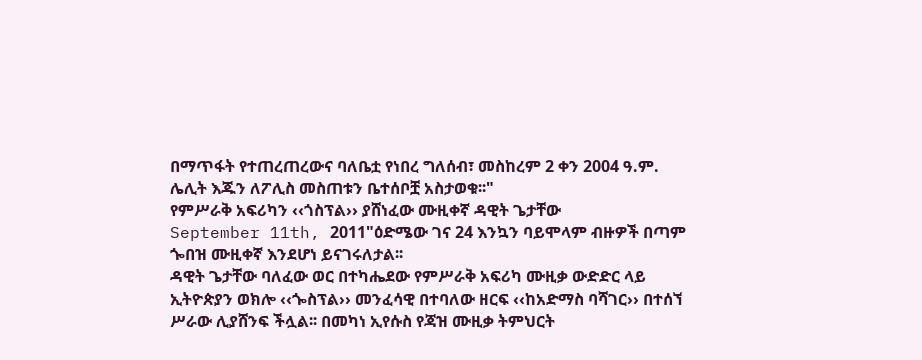በማጥፋት የተጠረጠረውና ባለቤቷ የነበረ ግለሰብ፣ መስከረም 2 ቀን 2004 ዓ.ም. ሌሊት እጁን ለፖሊስ መስጠቱን ቤተሰቦቿ አስታወቁ፡፡"
የምሥራቅ አፍሪካን ‹‹ጎስፕል›› ያሸነፈው ሙዚቀኛ ዳዊት ጌታቸው
September 11th, 2011"ዕድሜው ገና 24 እንኳን ባይሞላም ብዙዎች በጣም ጐበዝ ሙዚቀኛ እንደሆነ ይናገሩለታል፡፡
ዳዊት ጌታቸው ባለፈው ወር በተካሔደው የምሥራቅ አፍሪካ ሙዚቃ ውድድር ላይ ኢትዮጵያን ወክሎ ‹‹ጐስፕል›› መንፈሳዊ በተባለው ዘርፍ ‹‹ከአድማስ ባሻገር›› በተሰኘ ሥራው ሊያሸንፍ ችሏል፡፡ በመካነ ኢየሱስ የጃዝ ሙዚቃ ትምህርት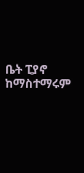ቤት ፒያኖ ከማስተማሩም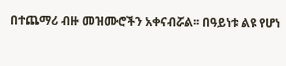በተጨማሪ ብዙ መዝሙሮችን አቀናብሯል፡፡ በዓይነቱ ልዩ የሆነ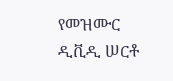የመዝሙር ዲቪዲ ሠርቶ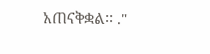አጠናቅቋል፡፡ ."